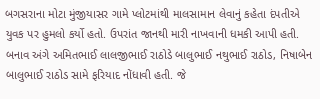બગસરાના મોટા મુંજીયાસર ગામે પ્લોટમાંથી માલસામાન લેવાનું કહેતા દંપતીએ યુવક પર હુમલો કર્યો હતો. ઉપરાંત જાનથી મારી નાખવાની ધમકી આપી હતી. બનાવ અંગે અમિતભાઈ લાલજીભાઈ રાઠોડે બાલુભાઈ નથુભાઈ રાઠોડ, નિષાબેન બાલુભાઈ રાઠોડ સામે ફરિયાદ નોંધાવી હતી. જે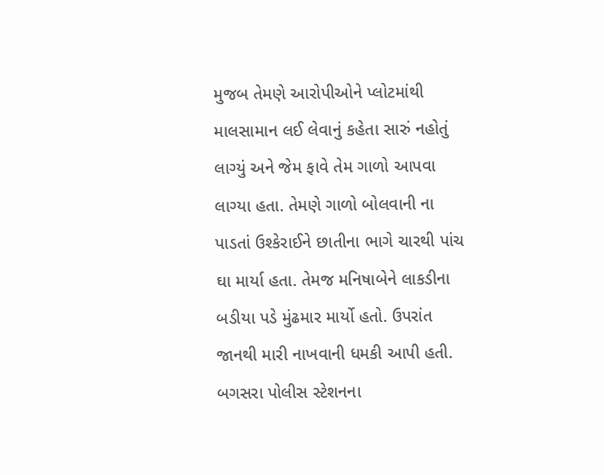મુજબ તેમણે આરોપીઓને પ્લોટમાંથી માલસામાન લઈ લેવાનું કહેતા સારું નહોતું લાગ્યું અને જેમ ફાવે તેમ ગાળો આપવા લાગ્યા હતા. તેમણે ગાળો બોલવાની ના પાડતાં ઉશ્કેરાઈને છાતીના ભાગે ચારથી પાંચ ઘા માર્યા હતા. તેમજ મનિષાબેને લાકડીના બડીયા પડે મુંઢમાર માર્યો હતો. ઉપરાંત જાનથી મારી નાખવાની ધમકી આપી હતી. બગસરા પોલીસ સ્ટેશનના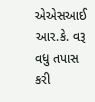એએસઆઈ આર.કે. વરૂ વધુ તપાસ કરી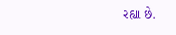રહ્યા છે.